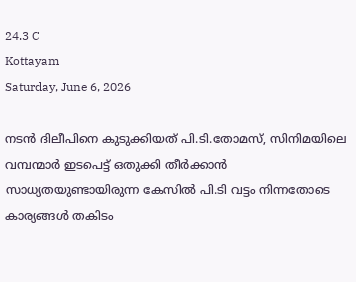24.3 C
Kottayam
Saturday, June 6, 2026

നടൻ ദിലീപിനെ കുടുക്കിയത് പി.ടി.തോമസ്, സിനിമയിലെ വമ്പന്മാര്‍ ഇടപെട്ട് ഒതുക്കി തീര്‍ക്കാന്‍ സാധ്യതയുണ്ടായിരുന്ന കേസില്‍ പി.ടി വട്ടം നിന്നതോടെ കാര്യങ്ങള്‍ തകിടം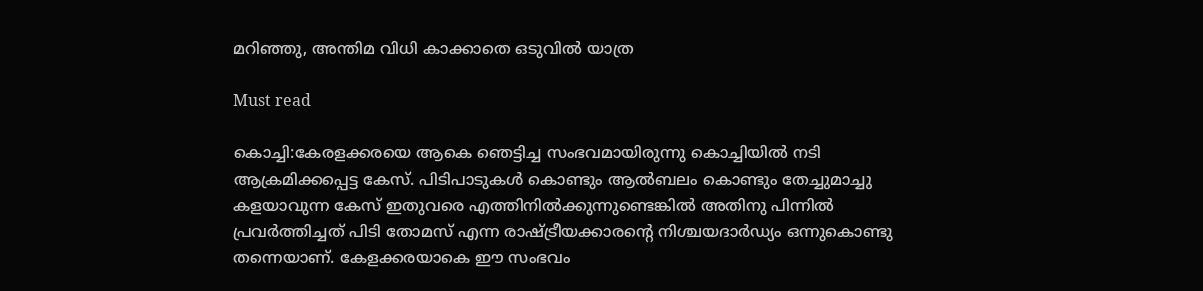മറിഞ്ഞു, അന്തിമ വിധി കാക്കാതെ ഒടുവിൽ യാത്ര

Must read

കൊച്ചി:കേരളക്കരയെ ആകെ ഞെട്ടിച്ച സംഭവമായിരുന്നു കൊച്ചിയില്‍ നടി ആക്രമിക്കപ്പെട്ട കേസ്. പിടിപാടുകള്‍ കൊണ്ടും ആല്‍ബലം കൊണ്ടും തേച്ചുമാച്ചു കളയാവുന്ന കേസ് ഇതുവരെ എത്തിനില്‍ക്കുന്നുണ്ടെങ്കില്‍ അതിനു പിന്നില്‍ പ്രവര്‍ത്തിച്ചത് പിടി തോമസ് എന്ന രാഷ്ട്രീയക്കാരന്റെ നിശ്ചയദാര്‍ഡ്യം ഒന്നുകൊണ്ടു തന്നെയാണ്. കേളക്കരയാകെ ഈ സംഭവം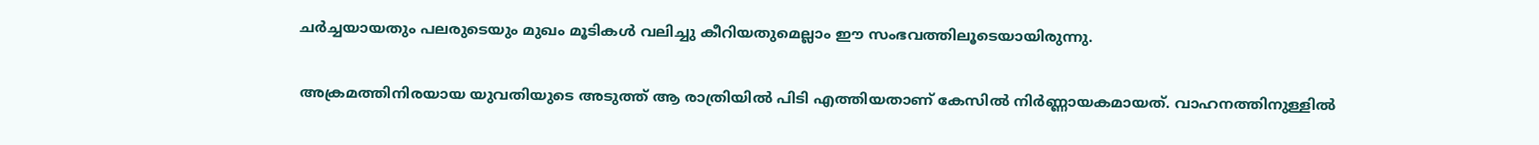ചര്‍ച്ചയായതും പലരുടെയും മുഖം മൂടികള്‍ വലിച്ചു കീറിയതുമെല്ലാം ഈ സംഭവത്തിലൂടെയായിരുന്നു.

അക്രമത്തിനിരയായ യുവതിയുടെ അടുത്ത് ആ രാത്രിയില്‍ പിടി എത്തിയതാണ് കേസില്‍ നിര്‍ണ്ണായകമായത്. വാഹനത്തിനുള്ളില്‍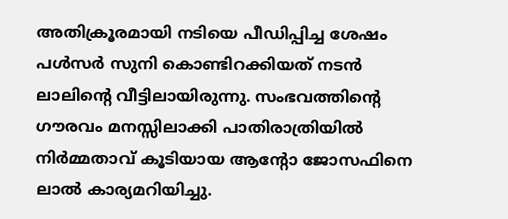അതിക്രൂരമായി നടിയെ പീഡിപ്പിച്ച ശേഷം പള്‍സര്‍ സുനി കൊണ്ടിറക്കിയത് നടന്‍ ലാലിന്റെ വീട്ടിലായിരുന്നു. സംഭവത്തിന്റെ ഗൗരവം മനസ്സിലാക്കി പാതിരാത്രിയില്‍ നിര്‍മ്മതാവ് കൂടിയായ ആന്റോ ജോസഫിനെ ലാല്‍ കാര്യമറിയിച്ചു.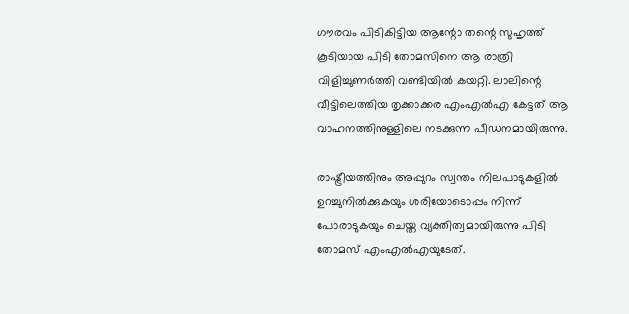ഗൗരവം പിടികിട്ടിയ ആന്റോ തന്റെ സുഹൃത്ത് കൂടിയായ പിടി തോമസിനെ ആ രാത്രി വിളിച്ചുണര്‍ത്തി വണ്ടിയില്‍ കയറ്റി. ലാലിന്റെ വീട്ടിലെത്തിയ തൃക്കാക്കര എംഎല്‍എ കേട്ടത് ആ വാഹനത്തിനുള്ളിലെ നടക്കുന്ന പീഡനമായിരുന്നു.

രാഷ്ട്രീയത്തിനും അപ്പുറം സ്വന്തം നിലപാടുകളില്‍ ഉറച്ചുനില്‍ക്കുകയും ശരിയോടൊപ്പം നിന്ന് പോരാടുകയും ചെയ്ത വ്യക്തിത്വമായിരുന്നു പിടി തോമസ് എംഎല്‍എയുടേത്.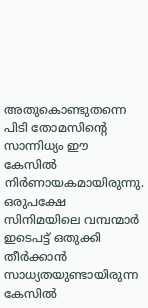അതുകൊണ്ടുതന്നെ പിടി തോമസിന്റെ സാന്നിധ്യം ഈ കേസില്‍ നിര്‍ണായകമായിരുന്നു. ഒരുപക്ഷേ സിനിമയിലെ വമ്പന്മാര്‍ ഇടെപട്ട് ഒതുക്കി തീര്‍ക്കാന്‍ സാധ്യതയുണ്ടായിരുന്ന കേസില്‍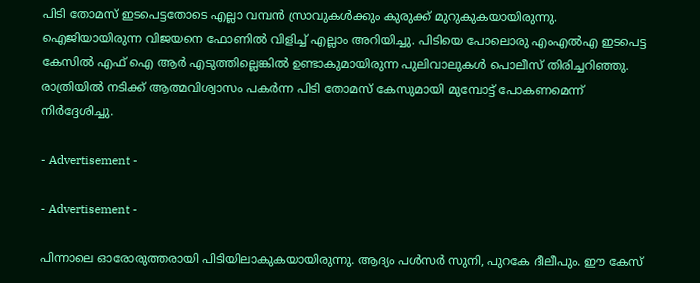പിടി തോമസ് ഇടപെട്ടതോടെ എല്ലാ വമ്പന്‍ സ്രാവുകള്‍ക്കും കുരുക്ക് മുറുകുകയായിരുന്നു. ഐജിയായിരുന്ന വിജയനെ ഫോണില്‍ വിളിച്ച് എല്ലാം അറിയിച്ചു. പിടിയെ പോലൊരു എംഎല്‍എ ഇടപെട്ട കേസില്‍ എഫ് ഐ ആര്‍ എടുത്തില്ലെങ്കില്‍ ഉണ്ടാകുമായിരുന്ന പുലിവാലുകള്‍ പൊലീസ് തിരിച്ചറിഞ്ഞു. രാത്രിയില്‍ നടിക്ക് ആത്മവിശ്വാസം പകര്‍ന്ന പിടി തോമസ് കേസുമായി മുമ്പോട്ട് പോകണമെന്ന് നിര്‍ദ്ദേശിച്ചു.

- Advertisement -

- Advertisement -

പിന്നാലെ ഓരോരുത്തരായി പിടിയിലാകുകയായിരുന്നു. ആദ്യം പള്‍സര്‍ സുനി, പുറകേ ദീലീപും. ഈ കേസ്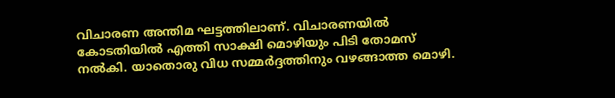വിചാരണ അന്തിമ ഘട്ടത്തിലാണ്. വിചാരണയില്‍ കോടതിയില്‍ എത്തി സാക്ഷി മൊഴിയും പിടി തോമസ് നല്‍കി. യാതൊരു വിധ സമ്മര്‍ദ്ദത്തിനും വഴങ്ങാത്ത മൊഴി.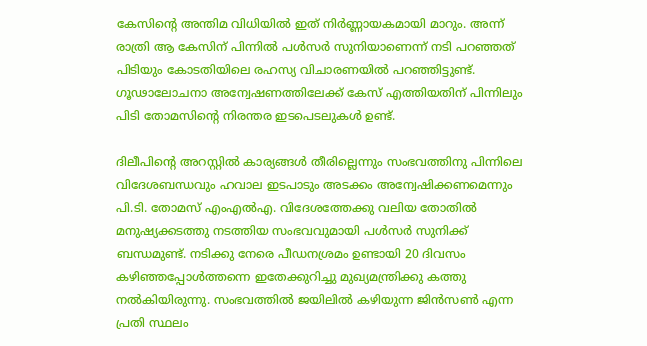കേസിന്റെ അന്തിമ വിധിയില്‍ ഇത് നിര്‍ണ്ണായകമായി മാറും. അന്ന് രാത്രി ആ കേസിന് പിന്നില്‍ പള്‍സര്‍ സുനിയാണെന്ന് നടി പറഞ്ഞത് പിടിയും കോടതിയിലെ രഹസ്യ വിചാരണയില്‍ പറഞ്ഞിട്ടുണ്ട്. ഗൂഢാലോചനാ അന്വേഷണത്തിലേക്ക് കേസ് എത്തിയതിന് പിന്നിലും പിടി തോമസിന്റെ നിരന്തര ഇടപെടലുകള്‍ ഉണ്ട്.

ദിലീപിന്റെ അറസ്റ്റില്‍ കാര്യങ്ങള്‍ തീരില്ലെന്നും സംഭവത്തിനു പിന്നിലെ വിദേശബന്ധവും ഹവാല ഇടപാടും അടക്കം അന്വേഷിക്കണമെന്നും പി.ടി. തോമസ് എംഎല്‍എ. വിദേശത്തേക്കു വലിയ തോതില്‍ മനുഷ്യക്കടത്തു നടത്തിയ സംഭവവുമായി പള്‍സര്‍ സുനിക്ക് ബന്ധമുണ്ട്. നടിക്കു നേരെ പീഡനശ്രമം ഉണ്ടായി 20 ദിവസം കഴിഞ്ഞപ്പോള്‍ത്തന്നെ ഇതേക്കുറിച്ചു മുഖ്യമന്ത്രിക്കു കത്തു നല്‍കിയിരുന്നു. സംഭവത്തില്‍ ജയിലില്‍ കഴിയുന്ന ജിന്‍സണ്‍ എന്ന പ്രതി സ്ഥലം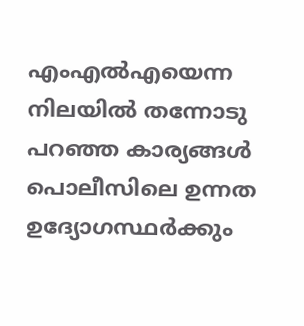എംഎല്‍എയെന്ന നിലയില്‍ തന്നോടു പറഞ്ഞ കാര്യങ്ങള്‍ പൊലീസിലെ ഉന്നത ഉദ്യോഗസ്ഥര്‍ക്കും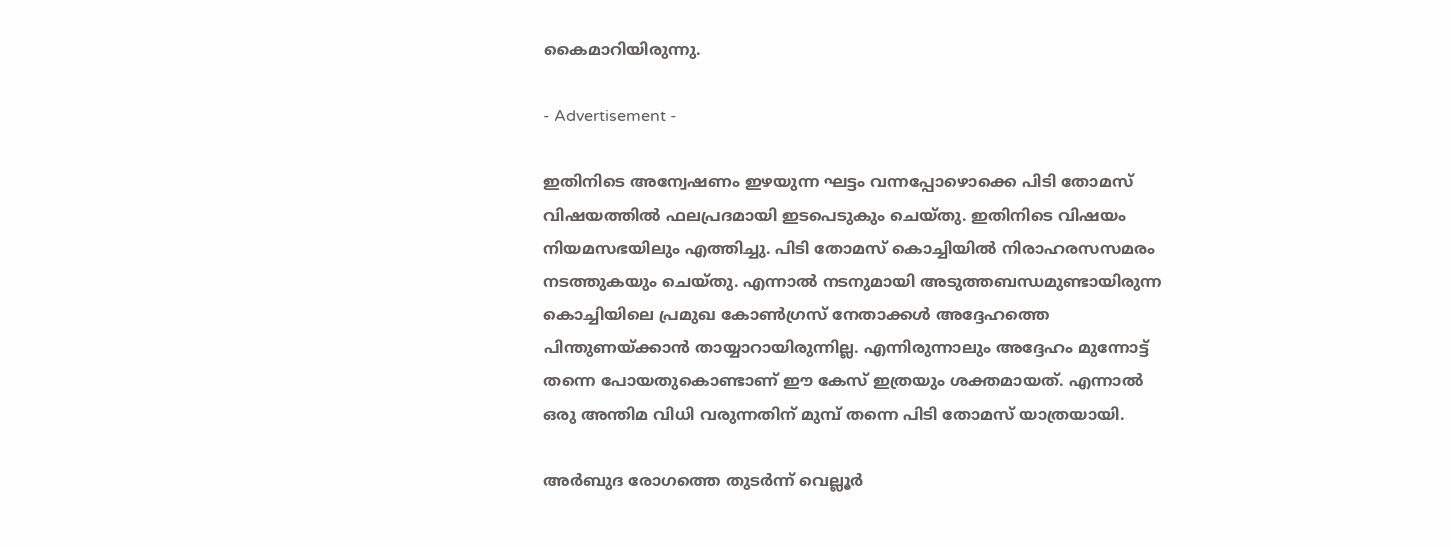കൈമാറിയിരുന്നു.

- Advertisement -

ഇതിനിടെ അന്വേഷണം ഇഴയുന്ന ഘട്ടം വന്നപ്പോഴൊക്കെ പിടി തോമസ് വിഷയത്തില്‍ ഫലപ്രദമായി ഇടപെടുകും ചെയ്തു. ഇതിനിടെ വിഷയം നിയമസഭയിലും എത്തിച്ചു. പിടി തോമസ് കൊച്ചിയില്‍ നിരാഹരസസമരം നടത്തുകയും ചെയ്തു. എന്നാല്‍ നടനുമായി അടുത്തബന്ധമുണ്ടായിരുന്ന കൊച്ചിയിലെ പ്രമുഖ കോണ്‍ഗ്രസ് നേതാക്കള്‍ അദ്ദേഹത്തെ പിന്തുണയ്ക്കാന്‍ തായ്യാറായിരുന്നില്ല. എന്നിരുന്നാലും അദ്ദേഹം മുന്നോട്ട് തന്നെ പോയതുകൊണ്ടാണ് ഈ കേസ് ഇത്രയും ശക്തമായത്. എന്നാല്‍ ഒരു അന്തിമ വിധി വരുന്നതിന് മുമ്പ് തന്നെ പിടി തോമസ് യാത്രയായി.

അര്‍ബുദ രോഗത്തെ തുടര്‍ന്ന് വെല്ലൂര്‍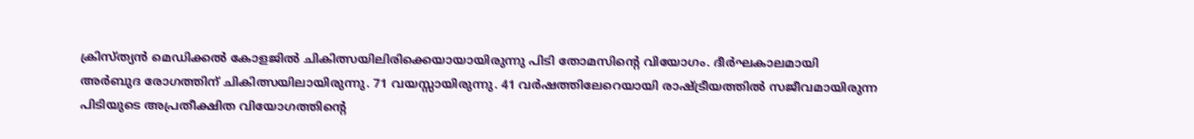ക്രിസ്ത്യന്‍ മെഡിക്കല്‍ കോളജില്‍ ചികിത്സയിലിരിക്കെയായായിരുന്നു പിടി തോമസിന്റെ വിയോഗം. ദീര്‍ഘകാലമായി അര്‍ബുദ രോഗത്തിന് ചികിത്സയിലായിരുന്നു. 71 വയസ്സായിരുന്നു. 41 വര്‍ഷത്തിലേറെയായി രാഷ്ട്രീയത്തില്‍ സജീവമായിരുന്ന പിടിയുടെ അപ്രതീക്ഷിത വിയോഗത്തിന്റെ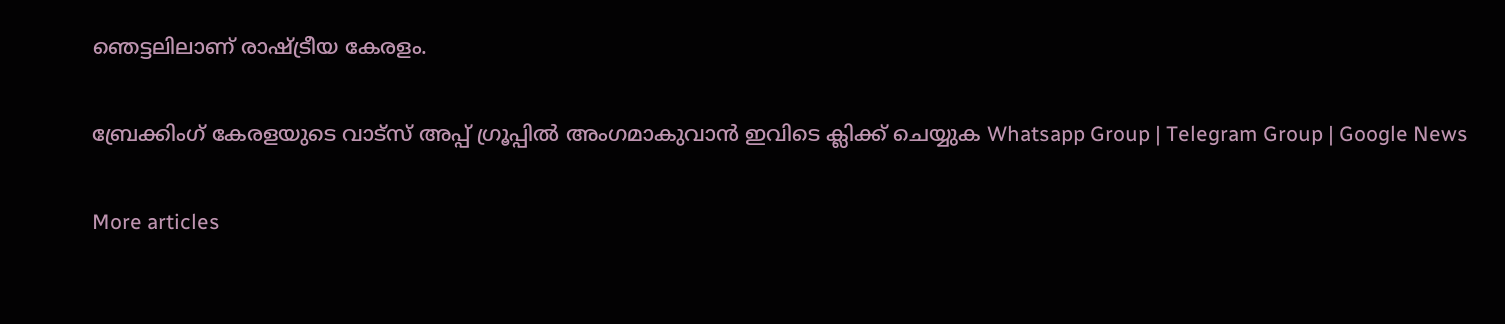ഞെട്ടലിലാണ് രാഷ്ട്രീയ കേരളം.

ബ്രേക്കിംഗ് കേരളയുടെ വാട്സ് അപ്പ് ഗ്രൂപ്പിൽ അംഗമാകുവാൻ ഇവിടെ ക്ലിക്ക് ചെയ്യുക Whatsapp Group | Telegram Group | Google News

More articles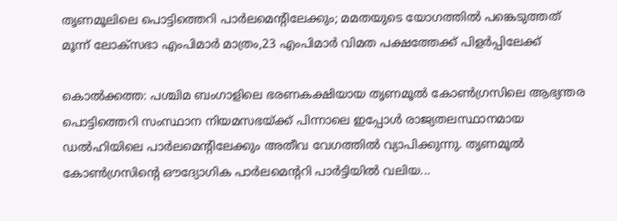തൃണമൂലിലെ പൊട്ടിത്തെറി പാർലമെന്റിലേക്കും; മമതയുടെ യോഗത്തിൽ പങ്കെടുത്തത് മൂന്ന് ലോക്‌സഭാ എംപിമാർ മാത്രം,23 എംപിമാർ വിമത പക്ഷത്തേക്ക് പിളർപ്പിലേക്ക്

കൊൽക്കത്ത: പശ്ചിമ ബംഗാളിലെ ഭരണകക്ഷിയായ തൃണമൂൽ കോൺഗ്രസിലെ ആഭ്യന്തര പൊട്ടിത്തെറി സംസ്ഥാന നിയമസഭയ്ക്ക് പിന്നാലെ ഇപ്പോൾ രാജ്യതലസ്ഥാനമായ ഡൽഹിയിലെ പാർലമെന്റിലേക്കും അതീവ വേഗത്തിൽ വ്യാപിക്കുന്നു. തൃണമൂൽ കോൺഗ്രസിന്റെ ഔദ്യോഗിക പാർലമെന്ററി പാർട്ടിയിൽ വലിയ...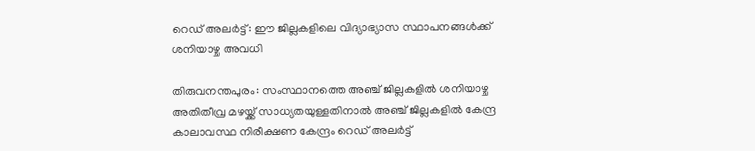റെഡ് അലർട്ട്: ഈ ജില്ലകളിലെ വിദ്യാഭ്യാസ സ്ഥാപനങ്ങൾക്ക് ശനിയാഴ്ച അവധി

തിരുവനന്തപുരം: സംസ്ഥാനത്തെ അഞ്ച് ജില്ലകളിൽ ശനിയാഴ്ച അതിതീവ്ര മഴയ്ക്ക് സാധ്യതയുള്ളതിനാൽ അഞ്ച് ജില്ലകളിൽ കേന്ദ്ര കാലാവസ്ഥ നിരീക്ഷണ കേന്ദ്രം റെഡ് അലർട്ട്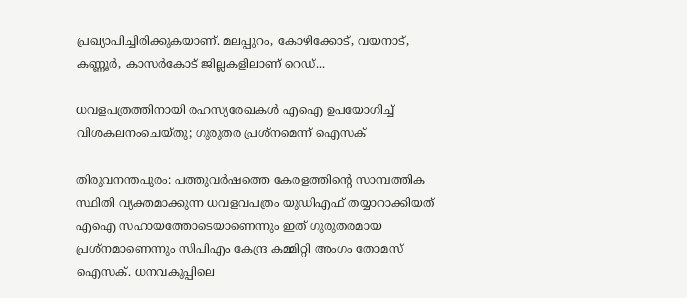പ്രഖ്യാപിച്ചിരിക്കുകയാണ്. മലപ്പുറം, കോഴിക്കോട്, വയനാട്, കണ്ണൂർ, കാസർകോട് ജില്ലകളിലാണ് റെഡ്...

ധവളപത്രത്തിനായി രഹസ്യരേഖകൾ എഐ ഉപയോഗിച്ച് വിശകലനംചെയ്തു; ഗുരുതര പ്രശ്‌നമെന്ന് ഐസക്

തിരുവനന്തപുരം: പത്തുവർഷത്തെ കേരളത്തിന്റെ സാമ്പത്തിക സ്ഥിതി വ്യക്തമാക്കുന്ന ധവളവപത്രം യുഡിഎഫ് തയ്യാറാക്കിയത് എഐ സഹായത്തോടെയാണെന്നും ഇത് ഗുരുതരമായ പ്രശ്‌നമാണെന്നും സിപിഎം കേന്ദ്ര കമ്മിറ്റി അംഗം തോമസ് ഐസക്. ധനവകുപ്പിലെ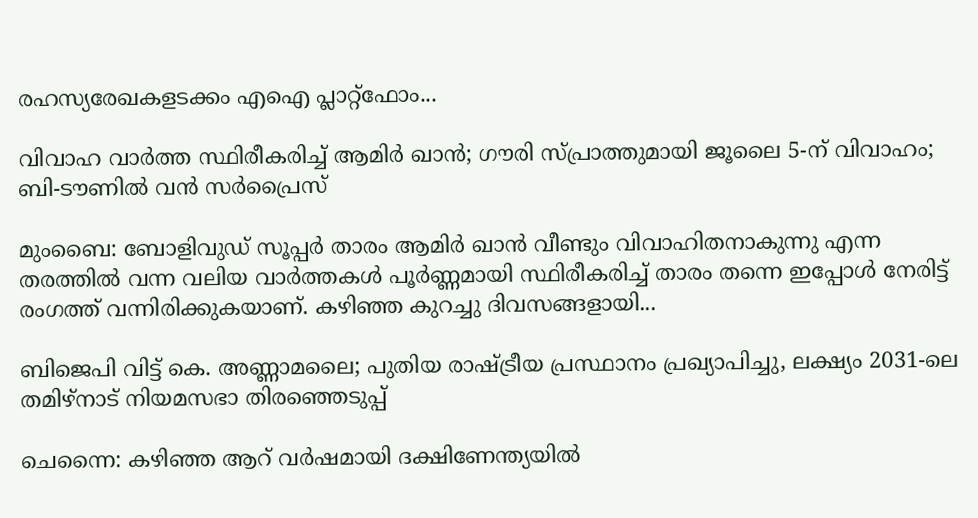രഹസ്യരേഖകളടക്കം എഐ പ്ലാറ്റ്‌ഫോം...

വിവാഹ വാർത്ത സ്ഥിരീകരിച്ച് ആമിർ ഖാൻ; ഗൗരി സ്പ്രാത്തുമായി ജൂലൈ 5-ന് വിവാഹം; ബി-ടൗണിൽ വൻ സർപ്രൈസ്

മുംബൈ: ബോളിവുഡ് സൂപ്പർ താരം ആമിർ ഖാൻ വീണ്ടും വിവാഹിതനാകുന്നു എന്ന തരത്തിൽ വന്ന വലിയ വാർത്തകൾ പൂർണ്ണമായി സ്ഥിരീകരിച്ച് താരം തന്നെ ഇപ്പോൾ നേരിട്ട് രംഗത്ത് വന്നിരിക്കുകയാണ്. കഴിഞ്ഞ കുറച്ചു ദിവസങ്ങളായി...

ബിജെപി വിട്ട് കെ. അണ്ണാമലൈ; പുതിയ രാഷ്ട്രീയ പ്രസ്ഥാനം പ്രഖ്യാപിച്ചു, ലക്ഷ്യം 2031-ലെ തമിഴ്‌നാട് നിയമസഭാ തിരഞ്ഞെടുപ്പ്

ചെന്നൈ: കഴിഞ്ഞ ആറ് വർഷമായി ദക്ഷിണേന്ത്യയിൽ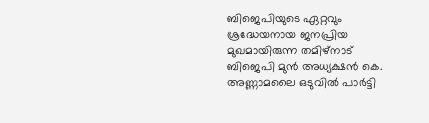ബിജെപിയുടെ ഏറ്റവും ശ്രദ്ധേയനായ ജനപ്രിയ മുഖമായിരുന്ന തമിഴ്‌നാട് ബിജെപി മുൻ അധ്യക്ഷൻ കെ. അണ്ണാമലൈ ഒടുവിൽ പാർട്ടി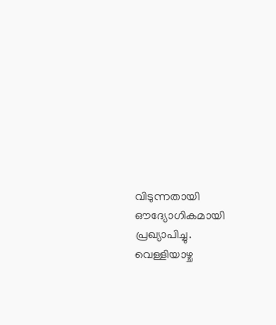വിടുന്നതായി ഔദ്യോഗികമായി പ്രഖ്യാപിച്ചു. വെള്ളിയാഴ്ച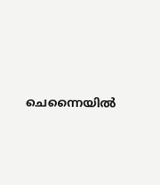ചെന്നൈയിൽ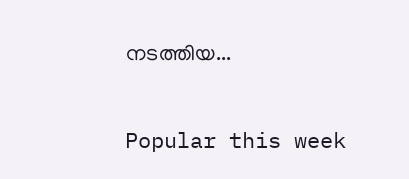നടത്തിയ...

Popular this week